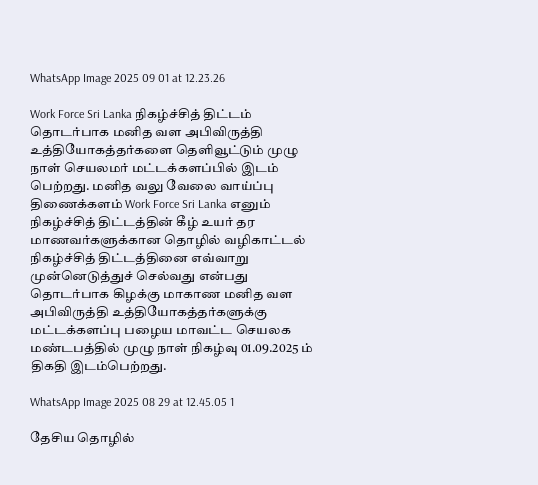WhatsApp Image 2025 09 01 at 12.23.26

Work Force Sri Lanka நிகழ்ச்சித் திட்டம் தொடர்பாக மனித வள அபிவிருத்தி உத்தியோகத்தர்களை தெளிவூட்டும் முழு நாள் செயலமர் மட்டக்களப்பில் இடம் பெற்றது. மனித வலு வேலை வாய்ப்பு திணைக்களம் Work Force Sri Lanka எனும் நிகழ்ச்சித் திட்டத்தின் கீழ் உயர் தர மாணவர்களுக்கான தொழில் வழிகாட்டல் நிகழ்ச்சித் திட்டத்தினை எவ்வாறு முன்னெடுத்துச் செல்வது என்பது தொடர்பாக கிழக்கு மாகாண மனித வள அபிவிருத்தி உத்தியோகத்தர்களுக்கு மட்டக்களப்பு பழைய மாவட்ட செயலக மண்டபத்தில் முழு நாள் நிகழ்வு 01.09.2025 ம் திகதி இடம்பெற்றது.

WhatsApp Image 2025 08 29 at 12.45.05 1

தேசிய தொழில்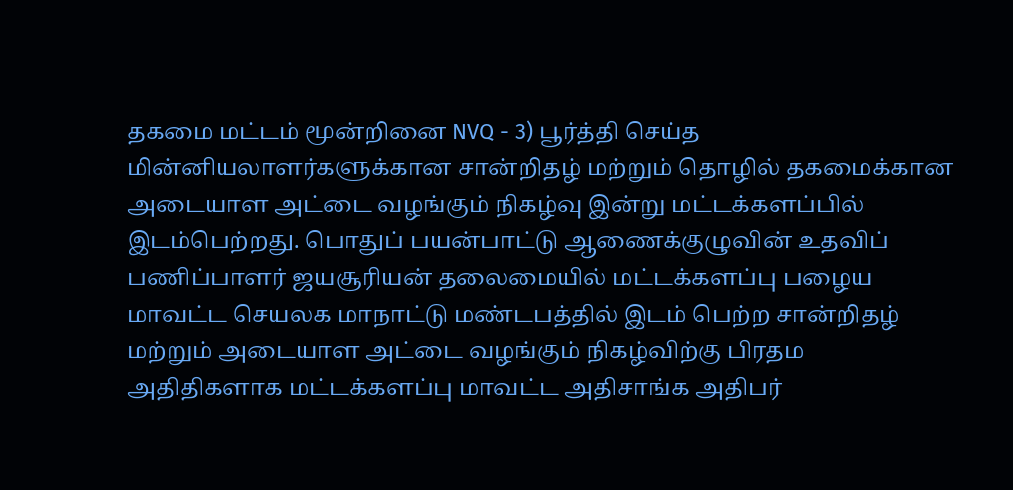தகமை மட்டம் மூன்றினை NVQ - 3) பூர்த்தி செய்த மின்னியலாளர்களுக்கான சான்றிதழ் மற்றும் தொழில் தகமைக்கான அடையாள அட்டை வழங்கும் நிகழ்வு இன்று மட்டக்களப்பில் இடம்பெற்றது. பொதுப் பயன்பாட்டு ஆணைக்குழுவின் உதவிப் பணிப்பாளர் ஜயசூரியன் தலைமையில் மட்டக்களப்பு பழைய மாவட்ட செயலக மாநாட்டு மண்டபத்தில் இடம் பெற்ற சான்றிதழ் மற்றும் அடையாள அட்டை வழங்கும் நிகழ்விற்கு பிரதம அதிதிகளாக மட்டக்களப்பு மாவட்ட அதிசாங்க அதிபர்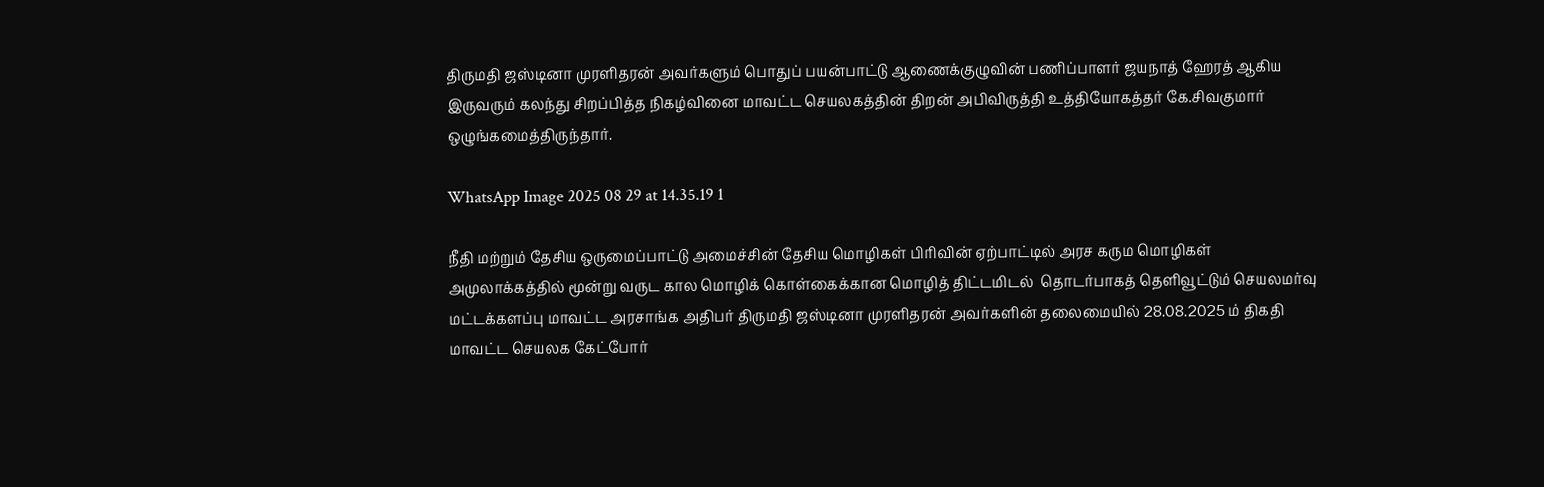திருமதி ஜஸ்டினா முரளிதரன் அவர்களும் பொதுப் பயன்பாட்டு ஆணைக்குழுவின் பணிப்பாளர் ஜயநாத் ஹேரத் ஆகிய இருவரும் கலந்து சிறப்பித்த நிகழ்வினை மாவட்ட செயலகத்தின் திறன் அபிவிருத்தி உத்தியோகத்தர் கே.சிவகுமார் ஒழுங்கமைத்திருந்தார்.

WhatsApp Image 2025 08 29 at 14.35.19 1

நீதி மற்றும் தேசிய ஒருமைப்பாட்டு அமைச்சின் தேசிய மொழிகள் பிரிவின் ஏற்பாட்டில் அரச கரும மொழிகள் அமுலாக்கத்தில் மூன்று வருட கால மொழிக் கொள்கைக்கான மொழித் திட்டமிடல்  தொடர்பாகத் தெளிவூட்டும் செயலமர்வு மட்டக்களப்பு மாவட்ட அரசாங்க அதிபர் திருமதி ஜஸ்டினா முரளிதரன் அவர்களின் தலைமையில் 28.08.2025 ம் திகதி மாவட்ட செயலக கேட்போர்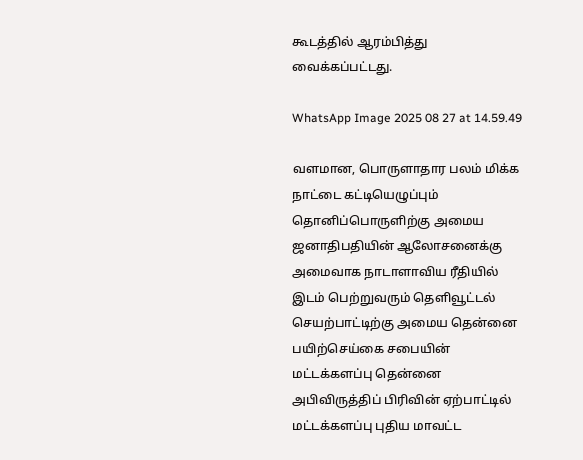கூடத்தில் ஆரம்பித்து வைக்கப்பட்டது.

WhatsApp Image 2025 08 27 at 14.59.49

வளமான, பொருளாதார பலம் மிக்க நாட்டை கட்டியெழுப்பும் தொனிப்பொருளிற்கு அமைய ஜனாதிபதியின் ஆலோசனைக்கு அமைவாக நாடாளாவிய ரீதியில் இடம் பெற்றுவரும் தெளிவூட்டல் செயற்பாட்டிற்கு அமைய தென்னை பயிற்செய்கை சபையின் மட்டக்களப்பு தென்னை அபிவிருத்திப் பிரிவின் ஏற்பாட்டில் மட்டக்களப்பு புதிய மாவட்ட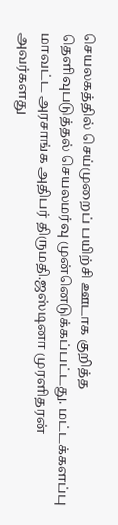செயலகத்தில் செய்முறைப் பயிற்சி ஊடாக குறித்த தெளிவுபடுத்தல் செயலமர்வு முன்னெடுக்கப்பட்டது. மட்டக்களப்பு மாவட்ட அரசாங்க அதிபர் திருமதி.ஜஸ்டினா முரளிதரன் அவர்களது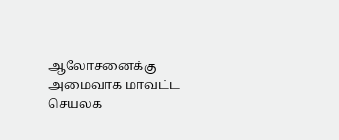ஆலோசனைக்கு அமைவாக மாவட்ட செயலக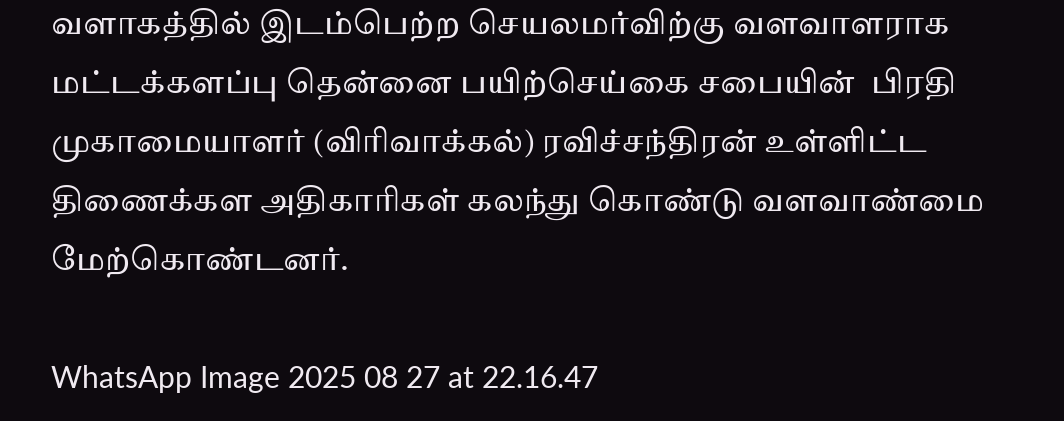வளாகத்தில் இடம்பெற்ற செயலமர்விற்கு வளவாளராக மட்டக்களப்பு தென்னை பயிற்செய்கை சபையின்  பிரதி முகாமையாளர் (விரிவாக்கல்) ரவிச்சந்திரன் உள்ளிட்ட திணைக்கள அதிகாரிகள் கலந்து கொண்டு வளவாண்மை மேற்கொண்டனர்.

WhatsApp Image 2025 08 27 at 22.16.47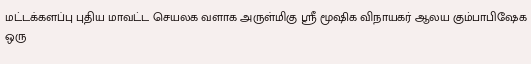மட்டக்களப்பு புதிய மாவட்ட செயலக வளாக அருள்மிகு ஸ்ரீ மூஷிக விநாயகர் ஆலய கும்பாபிஷேக ஒரு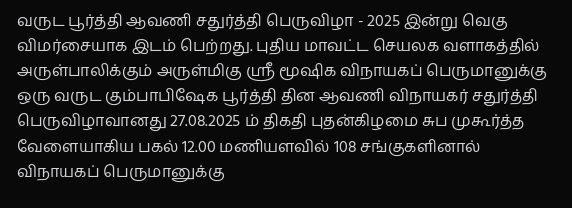வருட பூர்த்தி ஆவணி சதுர்த்தி பெருவிழா - 2025 இன்று வெகு விமர்சையாக இடம் பெற்றது. புதிய மாவட்ட செயலக வளாகத்தில் அருள்பாலிக்கும் அருள்மிகு ஸ்ரீ மூஷிக விநாயகப் பெருமானுக்கு ஒரு வருட கும்பாபிஷேக பூர்த்தி தின ஆவணி விநாயகர் சதுர்த்தி பெருவிழாவானது 27.08.2025 ம் திகதி புதன்கிழமை சுப முகூர்த்த வேளையாகிய பகல் 12.00 மணியளவில் 108 சங்குகளினால் விநாயகப் பெருமானுக்கு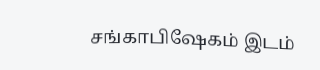சங்காபிஷேகம் இடம்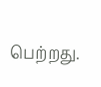பெற்றது.